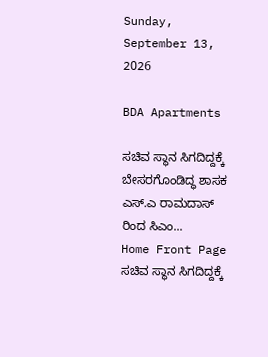Sunday, September 13, 2026

BDA Apartments

ಸಚಿವ ಸ್ಥಾನ ಸಿಗದಿದ್ದಕ್ಕೆ ಬೇಸರಗೊಂಡಿದ್ಧ ಶಾಸಕ ಎಸ್.ಎ ರಾಮದಾಸ್ ರಿಂದ ಸಿಎಂ...
Home Front Page ಸಚಿವ ಸ್ಥಾನ ಸಿಗದಿದ್ದಕ್ಕೆ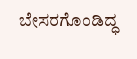ಬೇಸರಗೊಂಡಿದ್ಧ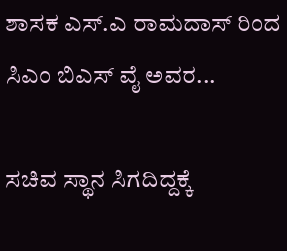ಶಾಸಕ ಎಸ್.ಎ ರಾಮದಾಸ್ ರಿಂದ ಸಿಎಂ ಬಿಎಸ್ ವೈ ಅವರ...

ಸಚಿವ ಸ್ಥಾನ ಸಿಗದಿದ್ದಕ್ಕೆ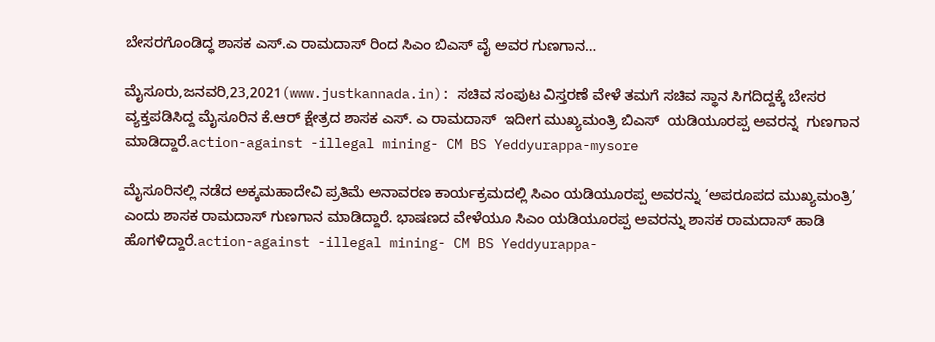ಬೇಸರಗೊಂಡಿದ್ಧ ಶಾಸಕ ಎಸ್.ಎ ರಾಮದಾಸ್ ರಿಂದ ಸಿಎಂ ಬಿಎಸ್ ವೈ ಅವರ ಗುಣಗಾನ…

ಮೈಸೂರು,ಜನವರಿ,23,2021(www.justkannada.in): ಸಚಿವ ಸಂಪುಟ ವಿಸ್ತರಣೆ ವೇಳೆ ತಮಗೆ ಸಚಿವ ಸ್ಥಾನ ಸಿಗದಿದ್ದಕ್ಕೆ ಬೇಸರ ವ್ಯಕ್ತಪಡಿಸಿದ್ದ ಮೈಸೂರಿನ ಕೆ.ಆರ್ ಕ್ಷೇತ್ರದ ಶಾಸಕ ಎಸ್. ಎ ರಾಮದಾಸ್  ಇದೀಗ ಮುಖ್ಯಮಂತ್ರಿ ಬಿಎಸ್  ಯಡಿಯೂರಪ್ಪ ಅವರನ್ನ  ಗುಣಗಾನ ಮಾಡಿದ್ದಾರೆ.action-against -illegal mining- CM BS Yeddyurappa-mysore

ಮೈಸೂರಿನಲ್ಲಿ ನಡೆದ ಅಕ್ಕಮಹಾದೇವಿ ಪ್ರತಿಮೆ ಅನಾವರಣ ಕಾರ್ಯಕ್ರಮದಲ್ಲಿ ಸಿಎಂ ಯಡಿಯೂರಪ್ಪ ಅವರನ್ನು ‘ಅಪರೂಪದ ಮುಖ್ಯಮಂತ್ರಿ’ ಎಂದು ಶಾಸಕ ರಾಮದಾಸ್ ಗುಣಗಾನ ಮಾಡಿದ್ದಾರೆ. ಭಾಷಣದ ವೇಳೆಯೂ ಸಿಎಂ ಯಡಿಯೂರಪ್ಪ ಅವರನ್ನು ಶಾಸಕ ರಾಮದಾಸ್ ಹಾಡಿ ಹೊಗಳಿದ್ದಾರೆ.action-against -illegal mining- CM BS Yeddyurappa-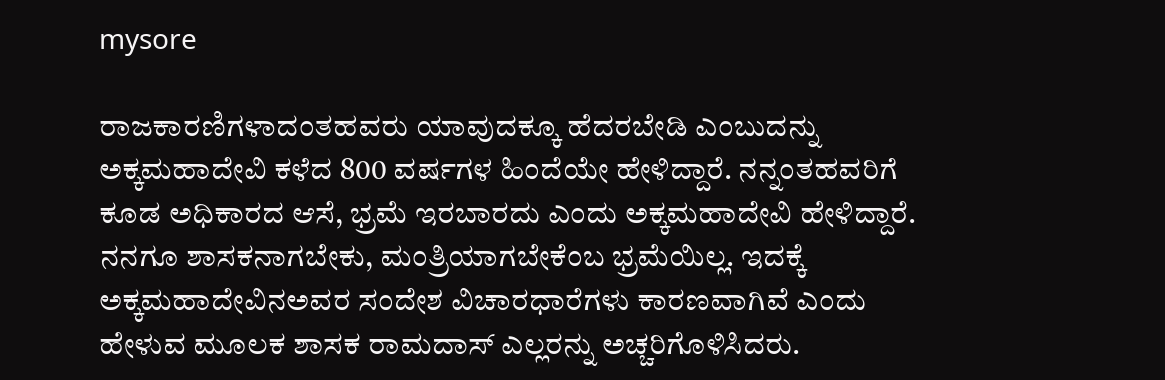mysore

ರಾಜಕಾರಣಿಗಳಾದಂತಹವರು ಯಾವುದಕ್ಕೂ ಹೆದರಬೇಡಿ ಎಂಬುದನ್ನು ಅಕ್ಕಮಹಾದೇವಿ ಕಳೆದ 800 ವರ್ಷಗಳ ಹಿಂದೆಯೇ ಹೇಳಿದ್ದಾರೆ. ನನ್ನಂತಹವರಿಗೆ ಕೂಡ ಅಧಿಕಾರದ ಆಸೆ, ಭ್ರಮೆ ಇರಬಾರದು ಎಂದು ಅಕ್ಕಮಹಾದೇವಿ ಹೇಳಿದ್ದಾರೆ. ನನಗೂ ಶಾಸಕನಾಗಬೇಕು, ಮಂತ್ರಿಯಾಗಬೇಕೆಂಬ ಭ್ರಮೆಯಿಲ್ಲ. ಇದಕ್ಕೆ ಅಕ್ಕಮಹಾದೇವಿನಅವರ ಸಂದೇಶ ವಿಚಾರಧಾರೆಗಳು ಕಾರಣವಾಗಿವೆ ಎಂದು ಹೇಳುವ ಮೂಲಕ ಶಾಸಕ ರಾಮದಾಸ್ ಎಲ್ಲರನ್ನು ಅಚ್ಚರಿಗೊಳಿಸಿದರು.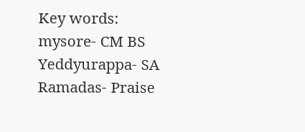Key words: mysore- CM BS Yeddyurappa- SA Ramadas- Praise